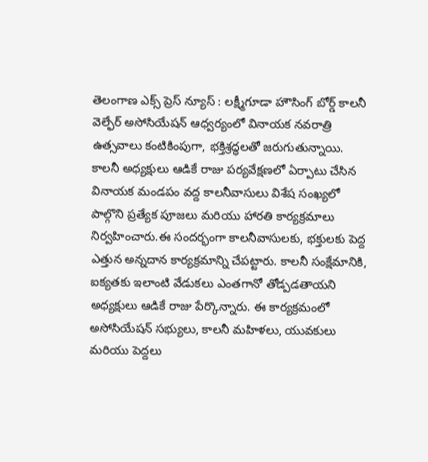తెలంగాణ ఎక్స్ ప్రెస్ న్యూస్ : లక్ష్మీగూడా హౌసింగ్ బోర్డ్ కాలనీ వెల్ఫేర్ అసోసియేషన్ ఆధ్వర్యంలో వినాయక నవరాత్రి ఉత్సవాలు కంటికింపుగా, భక్తిశ్రద్ధలతో జరుగుతున్నాయి. కాలనీ అధ్యక్షులు ఆడికే రాజు పర్యవేక్షణలో ఏర్పాటు చేసిన వినాయక మండపం వద్ద కాలనీవాసులు విశేష సంఖ్యలో పాల్గొని ప్రత్యేక పూజలు మరియు హారతి కార్యక్రమాలు నిర్వహించారు.ఈ సందర్భంగా కాలనీవాసులకు, భక్తులకు పెద్ద ఎత్తున అన్నదాన కార్యక్రమాన్ని చేపట్టారు. కాలనీ సంక్షేమానికి, ఐక్యతకు ఇలాంటి వేడుకలు ఎంతగానో తోడ్పడతాయని అధ్యక్షులు ఆడికే రాజు పేర్కొన్నారు. ఈ కార్యక్రమంలో అసోసియేషన్ సభ్యులు, కాలనీ మహిళలు, యువకులు మరియు పెద్దలు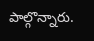పాల్గొన్నారు.